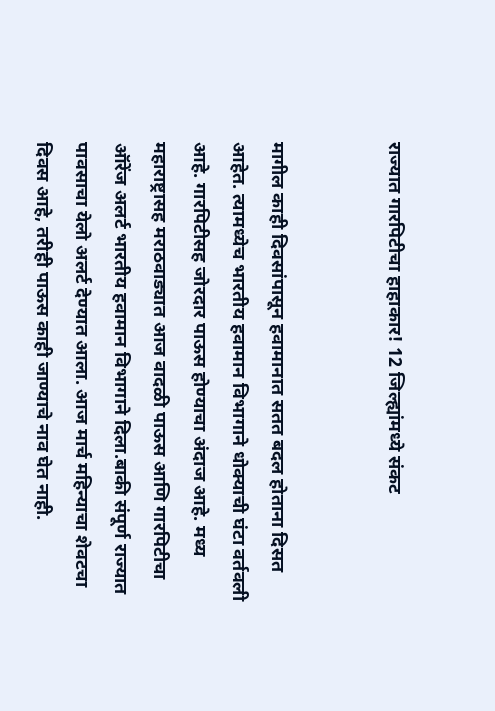राज्यात गारपिटीचा हाहाकार! 12 जिल्ह्यांमध्ये संकट


मागील काही दिवसांपासून हवामानात सतत बदल होताना दिसत आहेत. त्यामध्येच भारतीय हवामान विभागाने धोक्याची घंटा वर्तवली आहे. गारपिटीसह जोरदार पाऊस होण्याचा अंदाज आहे. मध्य महाराष्ट्रासह मराठवाड्यात आज वादळी पाऊस आणि गारपिटीचा ऑरेंज अलर्ट भारतीय हवामान विभागाने दिला.बाकी संपूर्ण राज्यात पावसाचा येलो अलर्ट देण्यात आला. आज मार्च महिन्याचा शेवटचा दिवस आहे, तरीही पाऊस काही जाण्याचे नाव घेत नाही.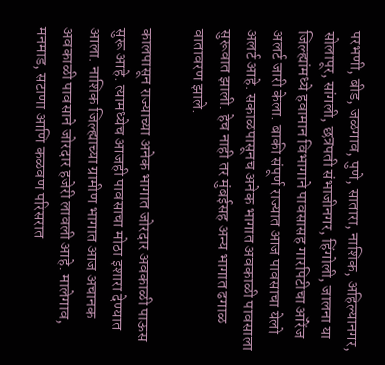परभणी, बीड, जळगाव, पुणे, सातारा, नाशिक, अहिल्यानगर, सोलापूर, सांगली, छत्रपती संभाजीनगर, हिंगोली, जालना या जिल्ह्यांमध्ये हवामान विभागाने पावसासह गारपिटीचा ऑरेंज अलर्ट जारी केला. बाकी संपूर्ण राज्यात आज पावसाचा येलो अलर्ट आहे. सकाळपासूनच अनेक भागात अवकाळी पावसाला सुरूवात झाली. हेच नाही तर मुंबईसह अन्य भागात ढगाळ वातावरण झाले.

कालपासून राज्याच्या अनेक भागात जोरदार अवकाळी पाऊस सुरू आहे. त्यामध्येच आजही पावसाचा मोठा इशारा देण्यात आला. नाशिक जिल्ह्याच्या ग्रामीण भागात आज अचानक अवकाळी पावसाने जोरदार हजेरी लावली आहे. मालेगाव, मनमाड, सटाणा आणि कळवण परिसरात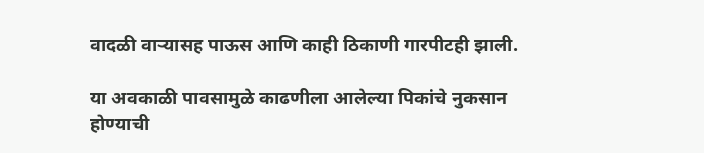वादळी वाऱ्यासह पाऊस आणि काही ठिकाणी गारपीटही झाली.

या अवकाळी पावसामुळे काढणीला आलेल्या पिकांचे नुकसान होण्याची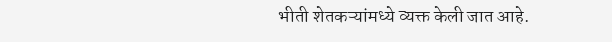भीती शेतकऱ्यांमध्ये व्यक्त केली जात आहे.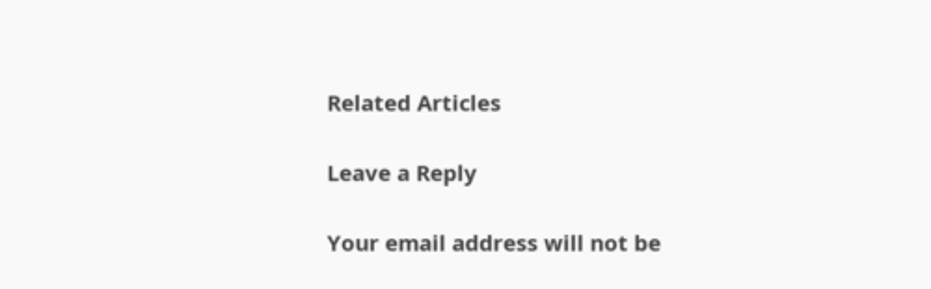Related Articles

Leave a Reply

Your email address will not be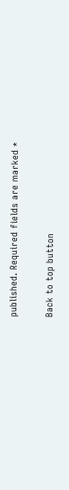published. Required fields are marked *

Back to top button